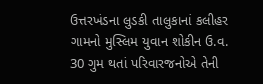ઉત્તરખંડના લુડકી તાલુકાનાં કલીહર ગામનો મુસ્લિમ યુવાન શોકીન ઉ.વ. 30 ગુમ થતાં પરિવારજનોએ તેની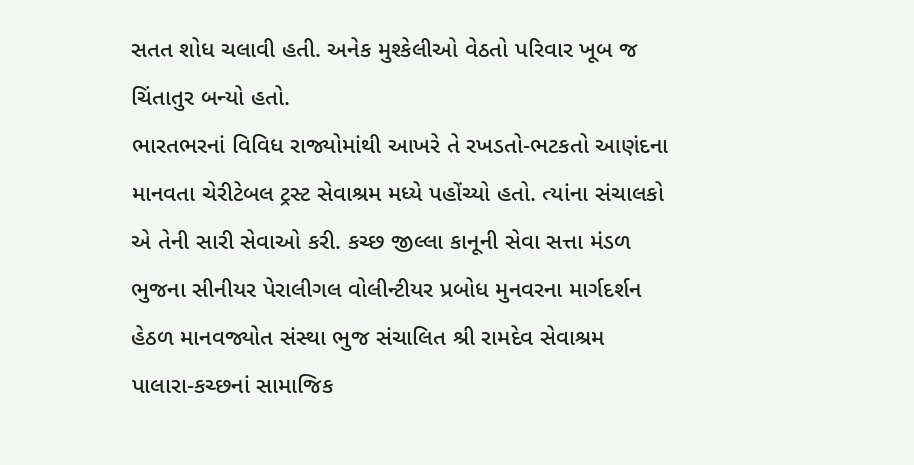સતત શોધ ચલાવી હતી. અનેક મુશ્કેલીઓ વેઠતો પરિવાર ખૂબ જ ચિંતાતુર બન્યો હતો.
ભારતભરનાં વિવિધ રાજ્યોમાંથી આખરે તે રખડતો-ભટકતો આણંદના માનવતા ચેરીટેબલ ટ્રસ્ટ સેવાશ્રમ મધ્યે પહોંચ્યો હતો. ત્યાંના સંચાલકો એ તેની સારી સેવાઓ કરી. કચ્છ જીલ્લા કાનૂની સેવા સત્તા મંડળ ભુજના સીનીયર પેરાલીગલ વોલીન્ટીયર પ્રબોધ મુનવરના માર્ગદર્શન હેઠળ માનવજ્યોત સંસ્થા ભુજ સંચાલિત શ્રી રામદેવ સેવાશ્રમ પાલારા-કચ્છનાં સામાજિક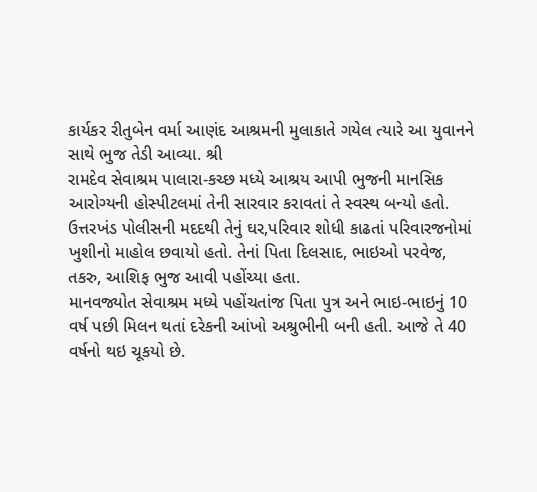કાર્યકર રીતુબેન વર્મા આણંદ આશ્રમની મુલાકાતે ગયેલ ત્યારે આ યુવાનને સાથે ભુજ તેડી આવ્યા. શ્રી
રામદેવ સેવાશ્રમ પાલારા-કચ્છ મધ્યે આશ્રય આપી ભુજની માનસિક આરોગ્યની હોસ્પીટલમાં તેની સારવાર કરાવતાં તે સ્વસ્થ બન્યો હતો.
ઉત્તરખંડ પોલીસની મદદથી તેનું ઘર,પરિવાર શોધી કાઢતાં પરિવારજનોમાં ખુશીનો માહોલ છવાયો હતો. તેનાં પિતા દિલસાદ, ભાઇઓ પરવેજ, તકરુ, આશિફ ભુજ આવી પહોંચ્યા હતા.
માનવજ્યોત સેવાશ્રમ મધ્યે પહોંચતાંજ પિતા પુત્ર અને ભાઇ-ભાઇનું 10 વર્ષ પછી મિલન થતાં દરેકની આંખો અશ્રુભીની બની હતી. આજે તે 40 વર્ષનો થઇ ચૂકયો છે.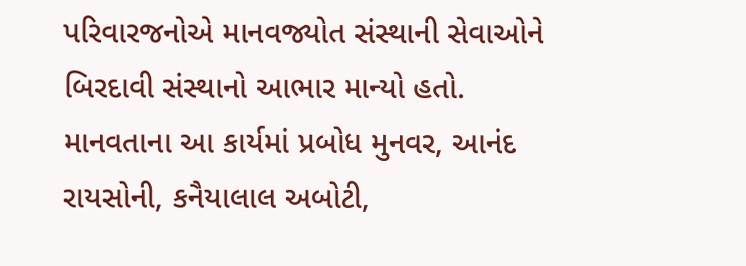પરિવારજનોએ માનવજ્યોત સંસ્થાની સેવાઓને બિરદાવી સંસ્થાનો આભાર માન્યો હતો.
માનવતાના આ કાર્યમાં પ્રબોધ મુનવર, આનંદ રાયસોની, કનૈયાલાલ અબોટી,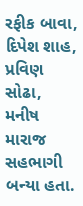રફીક બાવા, દિપેશ શાહ, પ્રવિણ સોઢા, મનીષ મારાજ સહભાગી બન્યા હતા.